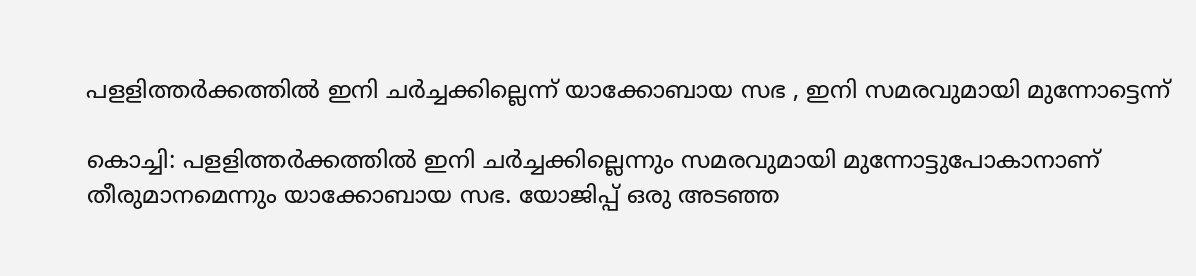പളളിത്തര്‍ക്കത്തില്‍ ഇനി ചര്‍ച്ചക്കില്ലെന്ന് യാക്കോബായ സഭ , ഇനി സമരവുമായി മുന്നോട്ടെന്ന്

കൊച്ചി: പളളിത്തര്‍ക്കത്തില്‍ ഇനി ചര്‍ച്ചക്കില്ലെന്നും സമരവുമായി മുന്നോട്ടുപോകാനാണ് തീരുമാനമെന്നും യാക്കോബായ സഭ. യോജിപ്പ് ഒരു അടഞ്ഞ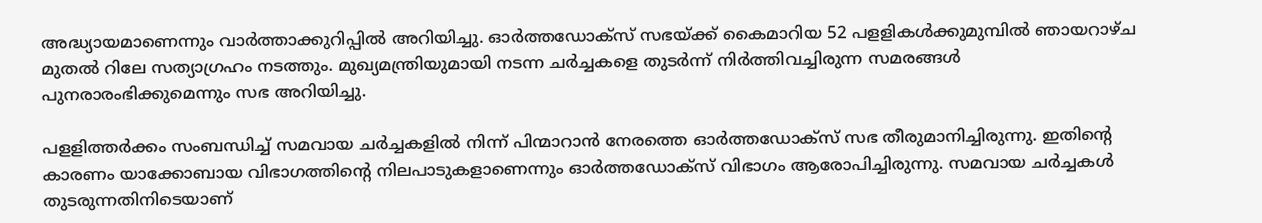അദ്ധ്യായമാണെന്നും വാര്‍ത്താക്കുറിപ്പില്‍ അറിയിച്ചു. ഓര്‍ത്തഡോക്‌സ് സഭയ്ക്ക് കൈമാറിയ 52 പളളികള്‍ക്കുമുമ്പില്‍ ഞായറാഴ്ച മുതല്‍ റിലേ സത്യാഗ്രഹം നടത്തും. മുഖ്യമന്ത്രിയുമായി നടന്ന ചര്‍ച്ചകളെ തുടര്‍ന്ന് നിര്‍ത്തിവച്ചിരുന്ന സമരങ്ങള്‍ പുനരാരംഭിക്കുമെന്നും സഭ അറിയിച്ചു.

പളളിത്തര്‍ക്കം സംബന്ധിച്ച് സമവായ ചര്‍ച്ചകളില്‍ നിന്ന് പിന്മാറാന്‍ നേരത്തെ ഓര്‍ത്തഡോക്‌സ് സഭ തീരുമാനിച്ചിരുന്നു. ഇതിന്റെ കാരണം യാക്കോബായ വിഭാഗത്തിന്‍റെ നിലപാടുകളാണെന്നും ഓര്‍ത്തഡോക്‌സ് വിഭാഗം ആരോപിച്ചിരുന്നു. സമവായ ചര്‍ച്ചകള്‍ തുടരുന്നതിനിടെയാണ്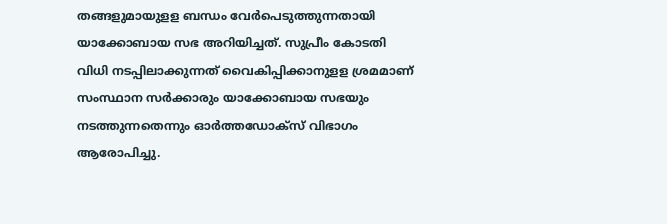തങ്ങളുമായുളള ബന്ധം വേര്‍പെടുത്തുന്നതായി യാക്കോബായ സഭ അറിയിച്ചത്. സുപ്രീം കോടതി വിധി നടപ്പിലാക്കുന്നത് വൈകിപ്പിക്കാനുളള ശ്രമമാണ് സംസ്ഥാന സര്‍ക്കാരും യാക്കോബായ സഭയും നടത്തുന്നതെന്നും ഓര്‍ത്തഡോക്‌സ് വിഭാഗം ആരോപിച്ചു.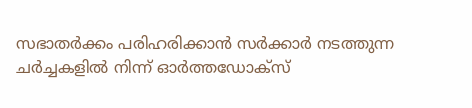സഭാതര്‍ക്കം പരിഹരിക്കാന്‍ സര്‍ക്കാര്‍ നടത്തുന്ന ചര്‍ച്ചകളില്‍ നിന്ന് ഓര്‍ത്തഡോക്‌സ്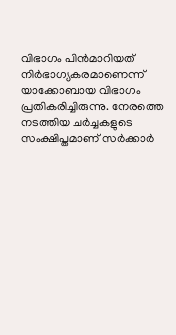വിഭാഗം പിന്‍മാറിയത് നിര്‍ഭാഗ്യകരമാണെന്ന് യാക്കോബായ വിഭാഗം പ്രതികരിച്ചിരുന്നു. നേരത്തെ നടത്തിയ ചര്‍ച്ചകളുടെ സംക്ഷിപ്തമാണ് സര്‍ക്കാര്‍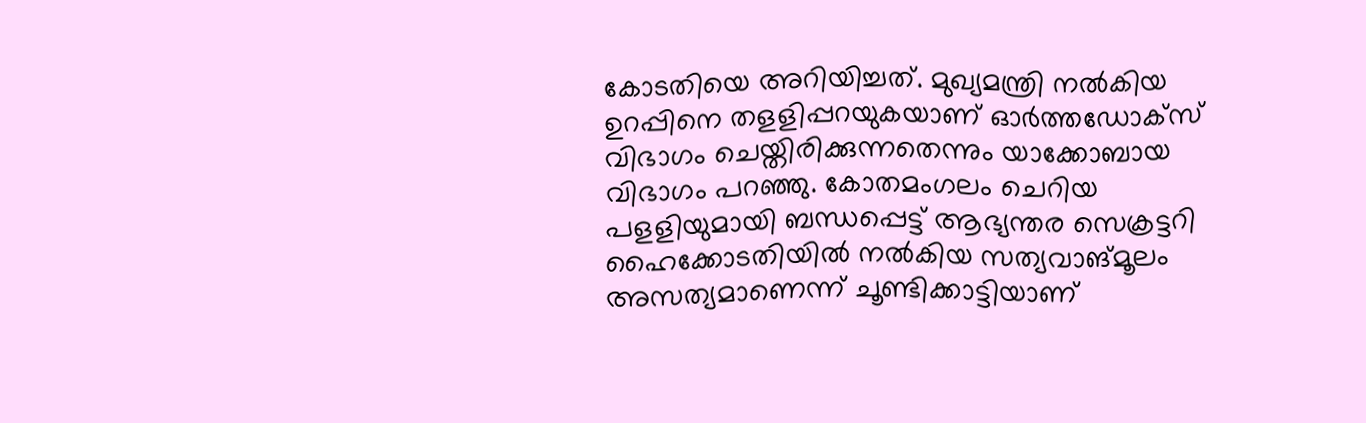കോടതിയെ അറിയിച്ചത്. മുഖ്യമന്ത്രി നല്‍കിയ ഉറപ്പിനെ തളളിപ്പറയുകയാണ് ഓര്‍ത്തഡോക്സ് വിഭാഗം ചെയ്തിരിക്കുന്നതെന്നും യാക്കോബായ വിഭാഗം പറഞ്ഞു. കോതമംഗലം ചെറിയ പളളിയുമായി ബന്ധപ്പെട്ട് ആഭ്യന്തര സെക്രട്ടറി ഹൈക്കോടതിയില്‍ നല്‍കിയ സത്യവാങ്മൂലം അസത്യമാണെന്ന് ചൂണ്ടിക്കാട്ടിയാണ്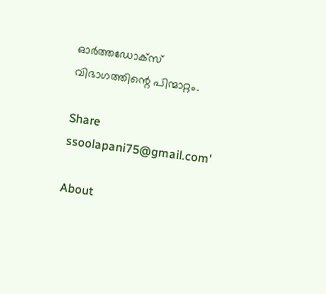ഓര്‍ത്തഡോക്‌സ് വിഭാഗത്തിന്റെ പിന്മാറ്റം.

Share
ssoolapani75@gmail.com'

About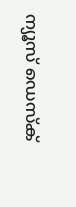ന്യൂസ് ഡെസ്ക്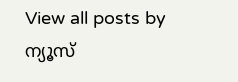View all posts by ന്യൂസ്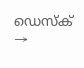ഡെസ്ക് →